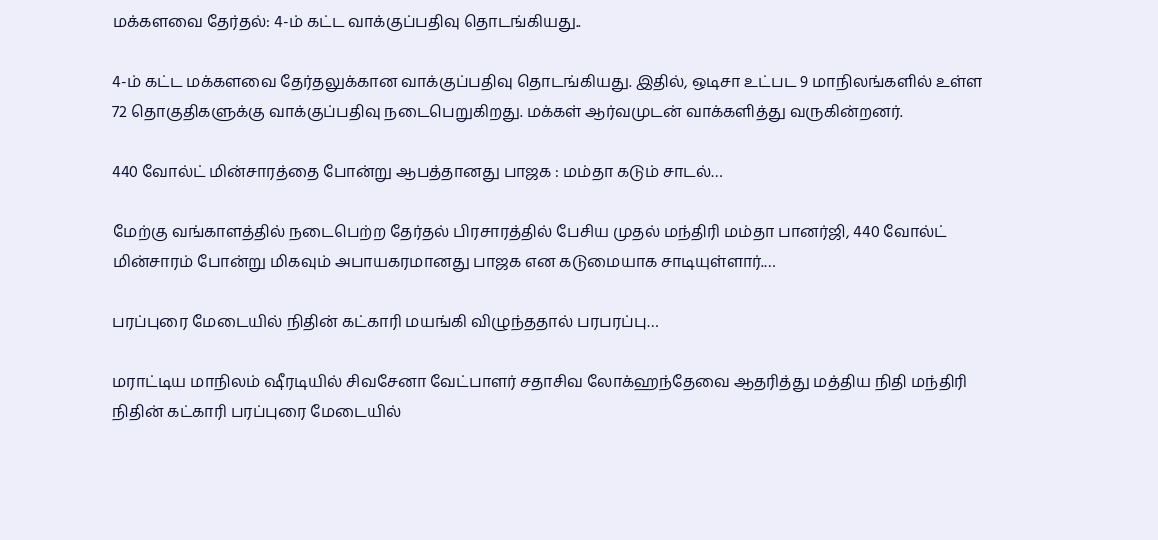மக்களவை தேர்தல்: 4-ம் கட்ட வாக்குப்பதிவு தொடங்கியது..

4-ம் கட்ட மக்களவை தேர்தலுக்கான வாக்குப்பதிவு தொடங்கியது. இதில், ஒடிசா உட்பட 9 மாநிலங்களில் உள்ள 72 தொகுதிகளுக்கு வாக்குப்பதிவு நடைபெறுகிறது. மக்கள் ஆர்வமுடன் வாக்களித்து வருகின்றனர்.

440 வோல்ட் மின்சாரத்தை போன்று ஆபத்தானது பாஜக : மம்தா கடும் சாடல்…

மேற்கு வங்காளத்தில் நடைபெற்ற தேர்தல் பிரசாரத்தில் பேசிய முதல் மந்திரி மம்தா பானர்ஜி, 440 வோல்ட் மின்சாரம் போன்று மிகவும் அபாயகரமானது பாஜக என கடுமையாக சாடியுள்ளார்.…

பரப்புரை மேடையில் நிதின் கட்காரி மயங்கி விழுந்ததால் பரபரப்பு…

மராட்டிய மாநிலம் ஷீரடியில் சிவசேனா வேட்பாளர் சதாசிவ லோக்ஹந்தேவை ஆதரித்து மத்திய நிதி மந்திரி நிதின் கட்காரி பரப்புரை மேடையில்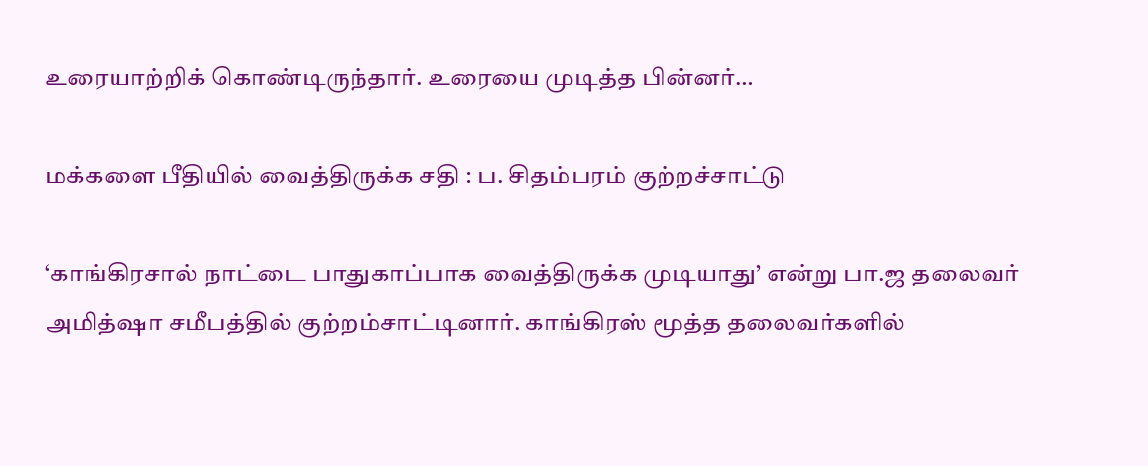உரையாற்றிக் கொண்டிருந்தார். உரையை முடித்த பின்னர்…

மக்களை பீதியில் வைத்திருக்க சதி : ப. சிதம்பரம் குற்றச்சாட்டு

‘காங்கிரசால் நாட்டை பாதுகாப்பாக வைத்திருக்க முடியாது’ என்று பா.ஜ தலைவர் அமித்ஷா சமீபத்தில் குற்றம்சாட்டினார். காங்கிரஸ் மூத்த தலைவர்களில்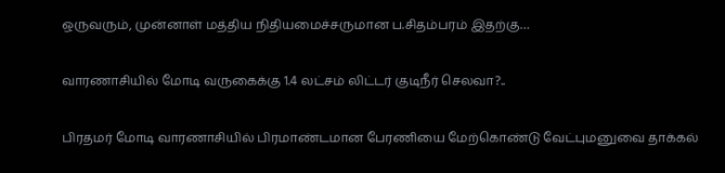ஒருவரும், முன்னாள் மத்திய நிதியமைச்சருமான ப.சிதம்பரம் இதற்கு…

வாரணாசியில் மோடி வருகைக்கு 1.4 லட்சம் லிட்டர் குடிநீர் செலவா?..

பிரதமர் மோடி வாரணாசியில் பிரமாண்டமான பேரணியை மேற்கொண்டு வேட்புமனுவை தாக்கல்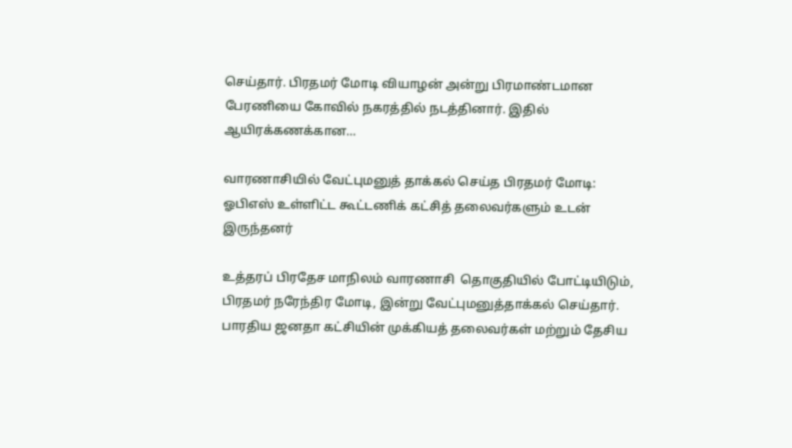செய்தார். பிரதமர் மோடி வியாழன் அன்று பிரமாண்டமான பேரணியை கோவில் நகரத்தில் நடத்தினார். இதில் ஆயிரக்கணக்கான…

வாரணாசியில் வேட்புமனுத் தாக்கல் செய்த பிரதமர் மோடி: ஓபிஎஸ் உள்ளிட்ட கூட்டணிக் கட்சித் தலைவர்களும் உடன் இருந்தனர்

உத்தரப் பிரதேச மாநிலம் வாரணாசி  தொகுதியில் போட்டியிடும், பிரதமர் நரேந்திர மோடி, இன்று வேட்புமனுத்தாக்கல் செய்தார். பாரதிய ஜனதா கட்சியின் முக்கியத் தலைவர்கள் மற்றும் தேசிய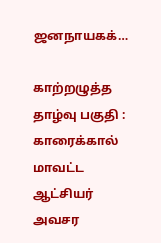ஜனநாயகக்…

காற்றழுத்த தாழ்வு பகுதி : காரைக்கால் மாவட்ட ஆட்சியர் அவசர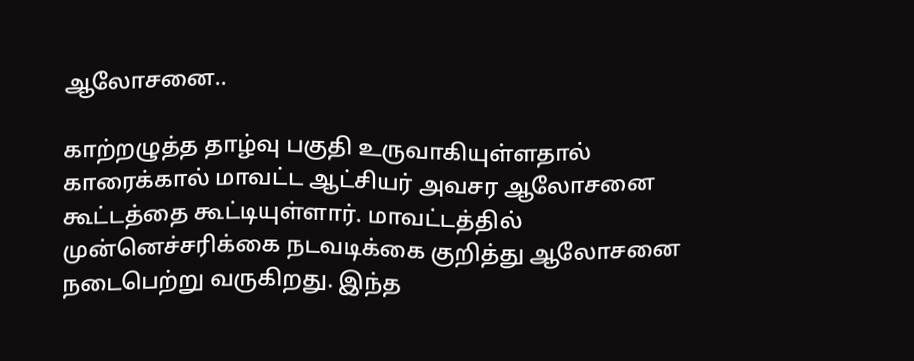ஆலோசனை..

காற்றழுத்த தாழ்வு பகுதி உருவாகியுள்ளதால் காரைக்கால் மாவட்ட ஆட்சியர் அவசர ஆலோசனை கூட்டத்தை கூட்டியுள்ளார். மாவட்டத்தில் முன்னெச்சரிக்கை நடவடிக்கை குறித்து ஆலோசனை நடைபெற்று வருகிறது. இந்த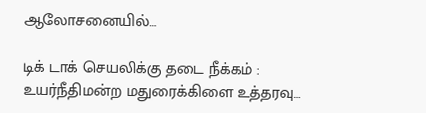ஆலோசனையில்…

டிக் டாக் செயலிக்கு தடை நீக்கம் : உயர்நீதிமன்ற மதுரைக்கிளை உத்தரவு…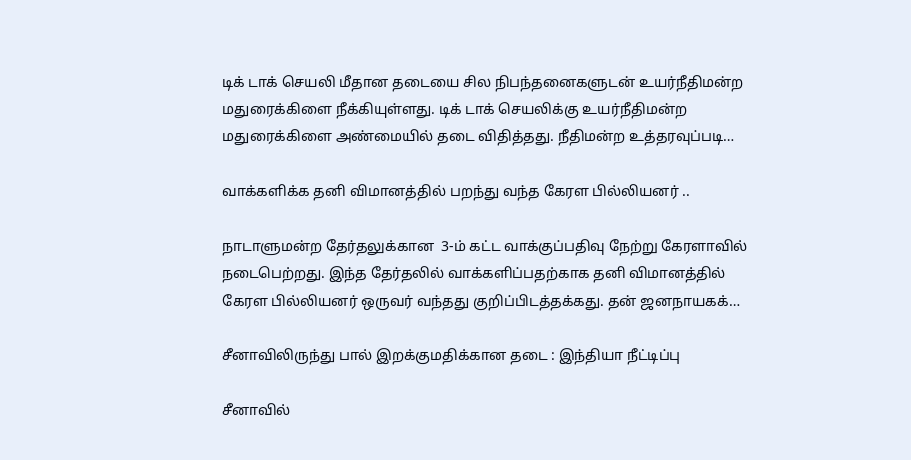டிக் டாக் செயலி மீதான தடையை சில நிபந்தனைகளுடன் உயர்நீதிமன்ற மதுரைக்கிளை நீக்கியுள்ளது. டிக் டாக் செயலிக்கு உயர்நீதிமன்ற மதுரைக்கிளை அண்மையில் தடை விதித்தது. நீதிமன்ற உத்தரவுப்படி…

வாக்களிக்க தனி விமானத்தில் பறந்து வந்த கேரள பில்லியனர் ..

நாடாளுமன்ற தேர்தலுக்கான  3-ம் கட்ட வாக்குப்பதிவு நேற்று கேரளாவில் நடைபெற்றது. இந்த தேர்தலில் வாக்களிப்பதற்காக தனி விமானத்தில் கேரள பில்லியனர் ஒருவர் வந்தது குறிப்பிடத்தக்கது. தன் ஜனநாயகக்…

சீனாவிலிருந்து பால் இறக்குமதிக்கான தடை : இந்தியா நீட்டிப்பு

சீனாவில்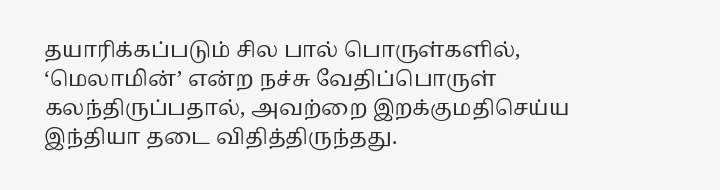தயாரிக்கப்படும் சில பால் பொருள்களில், ‘மெலாமின்’ என்ற நச்சு வேதிப்பொருள் கலந்திருப்பதால், அவற்றை இறக்குமதிசெய்ய இந்தியா தடை விதித்திருந்தது.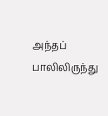அந்தப் பாலிலிருந்து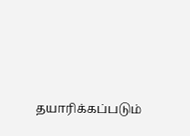தயாரிக்கப்படும்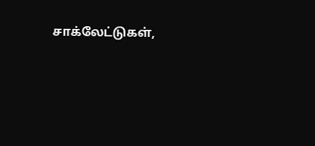சாக்லேட்டுகள்,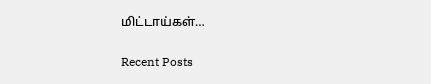மிட்டாய்கள்…

Recent Posts